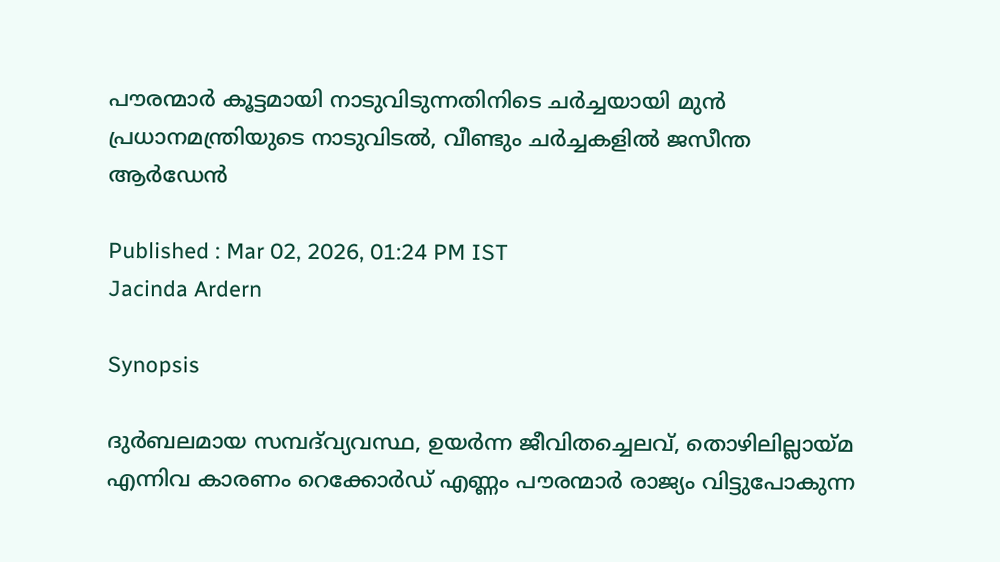പൗരന്മാർ കൂട്ടമായി നാടുവിടുന്നതിനിടെ ചർച്ചയായി മുൻ പ്രധാനമന്ത്രിയുടെ നാടുവിടൽ, വീണ്ടും ചർച്ചകളിൽ ജസീന്ത ആർഡേൻ

Published : Mar 02, 2026, 01:24 PM IST
Jacinda Ardern

Synopsis

ദുർബലമായ സമ്പദ്‌വ്യവസ്ഥ, ഉയർന്ന ജീവിതച്ചെലവ്, തൊഴിലില്ലായ്മ എന്നിവ കാരണം റെക്കോർഡ് എണ്ണം പൗരന്മാർ രാജ്യം വിട്ടുപോകുന്ന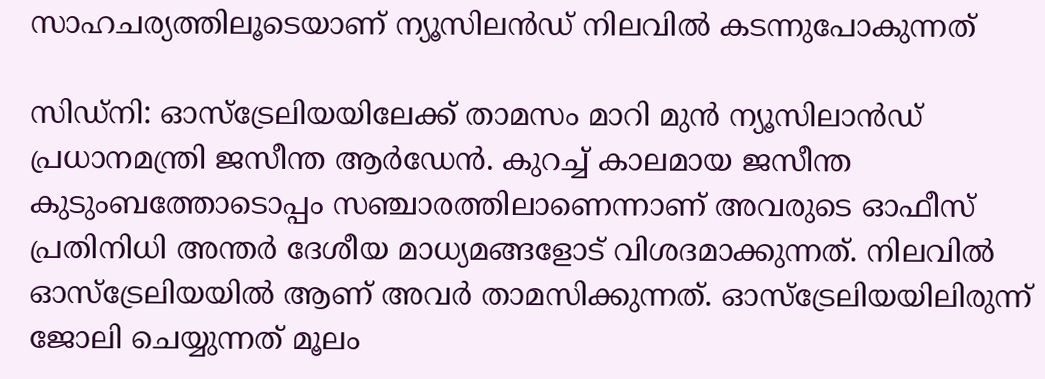സാഹചര്യത്തിലൂടെയാണ് ന്യൂസിലൻഡ് നിലവിൽ കടന്നുപോകുന്നത്

സിഡ്നി: ഓസ്ട്രേലിയയിലേക്ക് താമസം മാറി മുൻ ന്യൂസിലാൻഡ് പ്രധാനമന്ത്രി ജസീന്ത ആർഡേൻ. കുറച്ച് കാലമായ ജസീന്ത കുടുംബത്തോടൊപ്പം സഞ്ചാരത്തിലാണെന്നാണ് അവരുടെ ഓഫീസ് പ്രതിനിധി അന്തർ ദേശീയ മാധ്യമങ്ങളോട് വിശദമാക്കുന്നത്. നിലവിൽ ഓസ്ട്രേലിയയിൽ ആണ് അവർ താമസിക്കുന്നത്. ഓസ്ട്രേലിയയിലിരുന്ന് ജോലി ചെയ്യുന്നത് മൂലം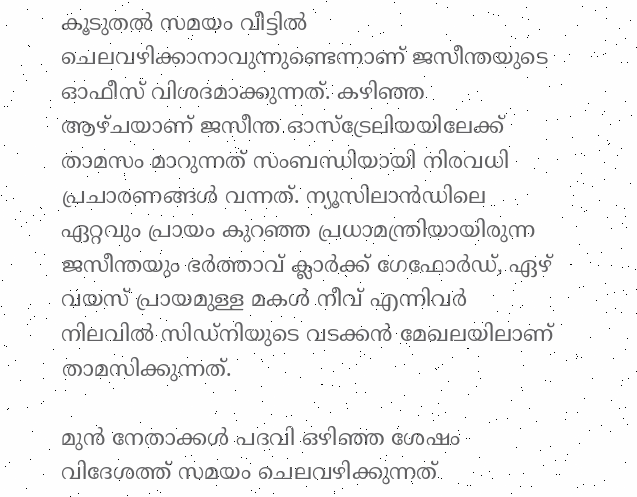കൂടുതൽ സമയം വീട്ടിൽ ചെലവഴിക്കാനാവുന്നുണ്ടെന്നാണ് ജസീന്തയുടെ ഓഫീസ് വിശദമാക്കുന്നത്. കഴിഞ്ഞ ആഴ്ചയാണ് ജസീന്ത ഓസ്ട്രേലിയയിലേക്ക് താമസം മാറുന്നത് സംബന്ധിയായി നിരവധി പ്രചാരണങ്ങൾ വന്നത്. ന്യൂസിലാൻഡിലെ ഏറ്റവും പ്രായം കുറഞ്ഞ പ്രധാമന്ത്രിയായിരുന്ന ജസീന്തയും ഭർത്താവ് ക്ലാർക്ക് ഗേഫോർഡ്, ഏഴ് വയസ് പ്രായമുള്ള മകൾ നീവ് എന്നിവർ നിലവിൽ സിഡ്നിയുടെ വടക്കൻ മേഖലയിലാണ് താമസിക്കുന്നത്.

മുൻ നേതാക്കൾ പദവി ഒഴിഞ്ഞ ശേഷം വിദേശത്ത് സമയം ചെലവഴിക്കുന്നത്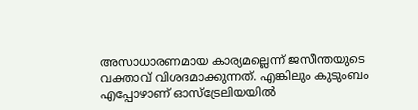അസാധാരണമായ കാര്യമല്ലെന്ന് ജസീന്തയുടെ വക്താവ് വിശദമാക്കുന്നത്. എങ്കിലും കുടുംബം എപ്പോഴാണ് ഓസ്‌ട്രേലിയയിൽ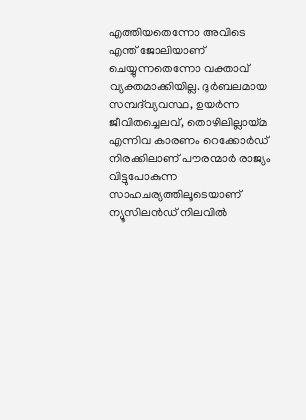എത്തിയതെന്നോ അവിടെ എന്ത് ജോലിയാണ് ചെയ്യുന്നതെന്നോ വക്താവ് വ്യക്തമാക്കിയില്ല. ദുർബലമായ സമ്പദ്‌വ്യവസ്ഥ, ഉയർന്ന ജീവിതച്ചെലവ്, തൊഴിലില്ലായ്മ എന്നിവ കാരണം റെക്കോർഡ് നിരക്കിലാണ് പൗരന്മാർ രാജ്യം വിട്ടുപോകുന്ന സാഹചര്യത്തിലൂടെയാണ് ന്യൂസിലൻഡ് നിലവിൽ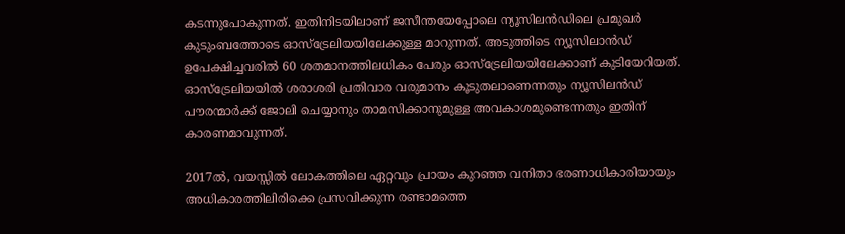കടന്നുപോകുന്നത്. ഇതിനിടയിലാണ് ജസീന്തയേപ്പോലെ ന്യൂസിലൻഡിലെ പ്രമുഖർ കുടുംബത്തോടെ ഓസ്‌ട്രേലിയയിലേക്കുള്ള മാറുന്നത്. അടുത്തിടെ ന്യൂസിലാൻഡ് ഉപേക്ഷിച്ചവരിൽ 60 ശതമാനത്തിലധികം പേരും ഓസ്‌ട്രേലിയയിലേക്കാണ് കുടിയേറിയത്. ഓസ്ട്രേലിയയിൽ ശരാശരി പ്രതിവാര വരുമാനം കൂടുതലാണെന്നതും ന്യൂസിലൻഡ് പൗരന്മാർക്ക് ജോലി ചെയ്യാനും താമസിക്കാനുമുള്ള അവകാശമുണ്ടെന്നതും ഇതിന് കാരണമാവുന്നത്.

2017ൽ, വയസ്സിൽ ലോകത്തിലെ ഏറ്റവും പ്രായം കുറഞ്ഞ വനിതാ ഭരണാധികാരിയായും അധികാരത്തിലിരിക്കെ പ്രസവിക്കുന്ന രണ്ടാമത്തെ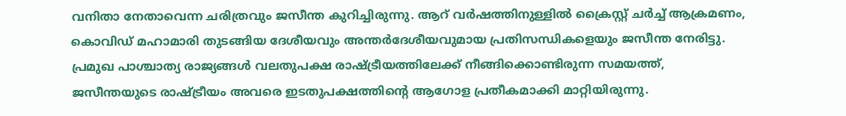വനിതാ നേതാവെന്ന ചരിത്രവും ജസീന്ത കുറിച്ചിരുന്നു. ആറ് വർഷത്തിനുള്ളിൽ ക്രൈസ്റ്റ് ചർച്ച് ആക്രമണം, കൊവിഡ് മഹാമാരി തുടങ്ങിയ ദേശീയവും അന്തർദേശീയവുമായ പ്രതിസന്ധികളെയും ജസീന്ത നേരിട്ടു. പ്രമുഖ പാശ്ചാത്യ രാജ്യങ്ങൾ വലതുപക്ഷ രാഷ്ട്രീയത്തിലേക്ക് നീങ്ങിക്കൊണ്ടിരുന്ന സമയത്ത്, ജസീന്തയുടെ രാഷ്ട്രീയം അവരെ ഇടതുപക്ഷത്തിന്റെ ആഗോള പ്രതീകമാക്കി മാറ്റിയിരുന്നു.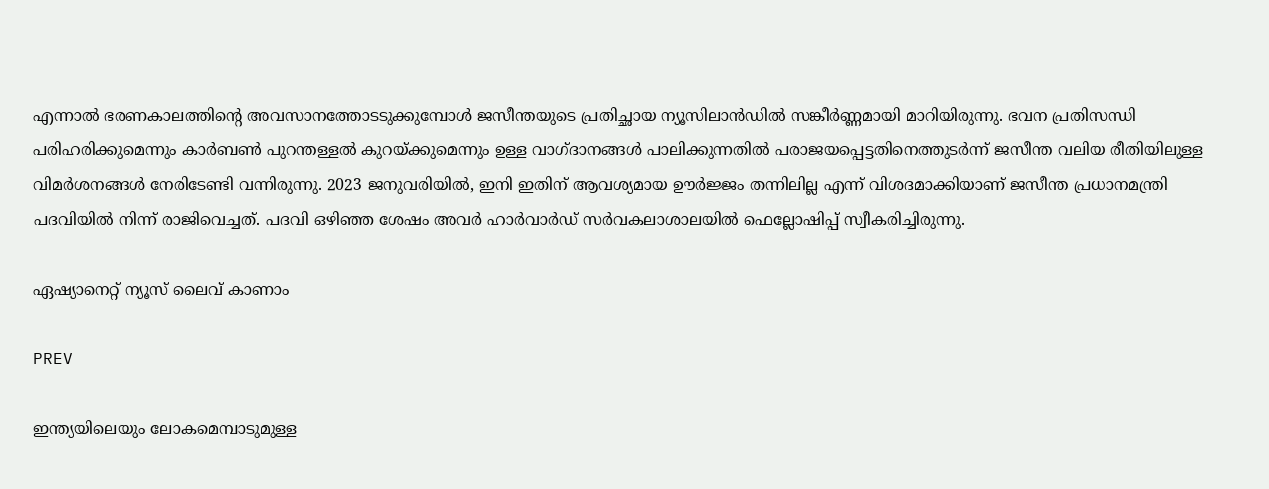എന്നാൽ ഭരണകാലത്തിന്റെ അവസാനത്തോടടുക്കുമ്പോൾ ജസീന്തയുടെ പ്രതിച്ഛായ ന്യൂസിലാൻഡിൽ സങ്കീർണ്ണമായി മാറിയിരുന്നു. ഭവന പ്രതിസന്ധി പരിഹരിക്കുമെന്നും കാർബൺ പുറന്തള്ളൽ കുറയ്ക്കുമെന്നും ഉള്ള വാഗ്ദാനങ്ങൾ പാലിക്കുന്നതിൽ പരാജയപ്പെട്ടതിനെത്തുടർന്ന് ജസീന്ത വലിയ രീതിയിലുള്ള വിമർശനങ്ങൾ നേരിടേണ്ടി വന്നിരുന്നു. 2023 ജനുവരിയിൽ, ഇനി ഇതിന് ആവശ്യമായ ഊർജ്ജം തന്നിലില്ല എന്ന് വിശദമാക്കിയാണ് ജസീന്ത പ്രധാനമന്ത്രി പദവിയിൽ നിന്ന് രാജിവെച്ചത്. പദവി ഒഴിഞ്ഞ ശേഷം അവർ ഹാർവാർഡ് സർവകലാശാലയിൽ ഫെല്ലോഷിപ്പ് സ്വീകരിച്ചിരുന്നു.

ഏഷ്യാനെറ്റ് ന്യൂസ് ലൈവ് കാണാം

PREV

ഇന്ത്യയിലെയും ലോകമെമ്പാടുമുള്ള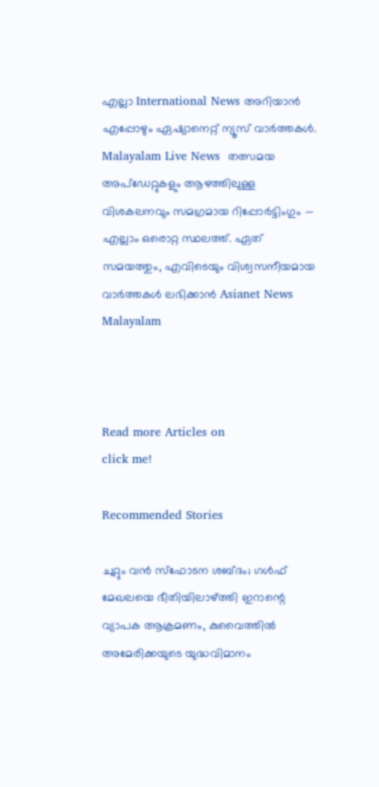എല്ലാ International News അറിയാൻ എപ്പോഴും ഏഷ്യാനെറ്റ് ന്യൂസ് വാർത്തകൾ. Malayalam Live News  തത്സമയ അപ്‌ഡേറ്റുകളും ആഴത്തിലുള്ള വിശകലനവും സമഗ്രമായ റിപ്പോർട്ടിംഗും — എല്ലാം ഒരൊറ്റ സ്ഥലത്ത്. ഏത് സമയത്തും, എവിടെയും വിശ്വസനീയമായ വാർത്തകൾ ലഭിക്കാൻ Asianet News Malayalam



Read more Articles on
click me!

Recommended Stories

ചുറ്റും വന്‍ സ്ഫോടന ശബ്ദം; ഗൾഫ് മേഖലയെ ഭീതിയിലാഴ്ത്തി ഇറാന്റെ വ്യാപക ആക്രമണം, കുവൈത്തിൽ അമേരിക്കയുടെ യുദ്ധവിമാനം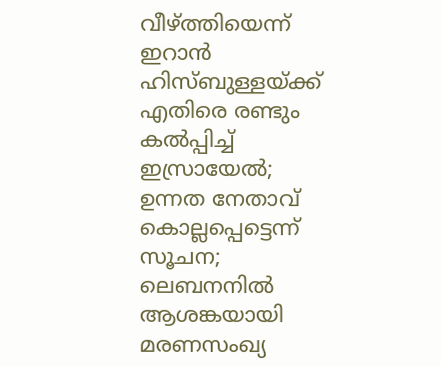വീഴ്ത്തിയെന്ന് ഇറാൻ
ഹിസ്ബുള്ളയ്ക്ക് എതിരെ രണ്ടും കൽപ്പിച്ച് ഇസ്രായേൽ; ഉന്നത നേതാവ് കൊല്ലപ്പെട്ടെന്ന് സൂചന; ലെബനനിൽ ആശങ്കയായി മരണസംഖ്യ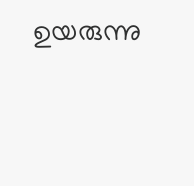ഉയരുന്നു